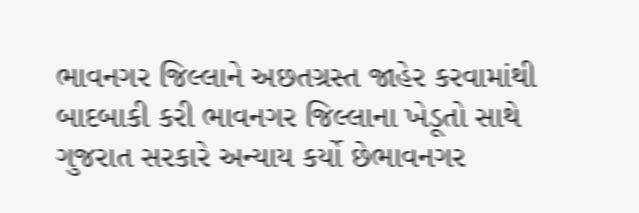ભાવનગર જિલ્લાને અછતગ્રસ્ત જાહેર કરવામાંથી બાદબાકી કરી ભાવનગર જિલ્લાના ખેડૂતો સાથે ગુજરાત સરકારે અન્યાય કર્યો છેભાવનગર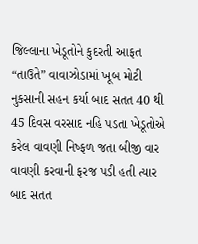જિલ્લાના ખેડૂતોને કુદરતી આફત “તાઉતે” વાવાઝોડામાં ખૂબ મોટી નુકસાની સહન કર્યા બાદ સતત 40 થી 45 દિવસ વરસાદ નહિ પડતા ખેડૂતોએ કરેલ વાવણી નિષ્ફળ જતા બીજી વાર વાવણી કરવાની ફરજ પડી હતી ત્યાર બાદ સતત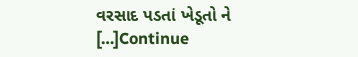વરસાદ પડતાં ખેડૂતો ને […]Continue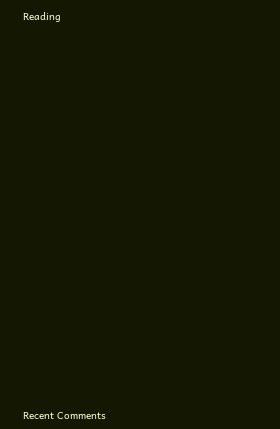Reading




















Recent Comments